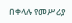በቀላሉ የመሥሪያ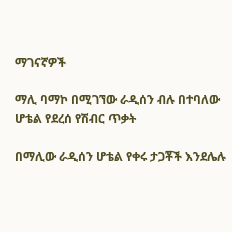ማገናኛዎች

ማሊ ባማኮ በሚገኘው ራዲሰን ብሉ በተባለው ሆቴል የደረሰ የሽብር ጥቃት

በማሊው ራዲሰን ሆቴል የቀሩ ታጋቾች እንደሌሉ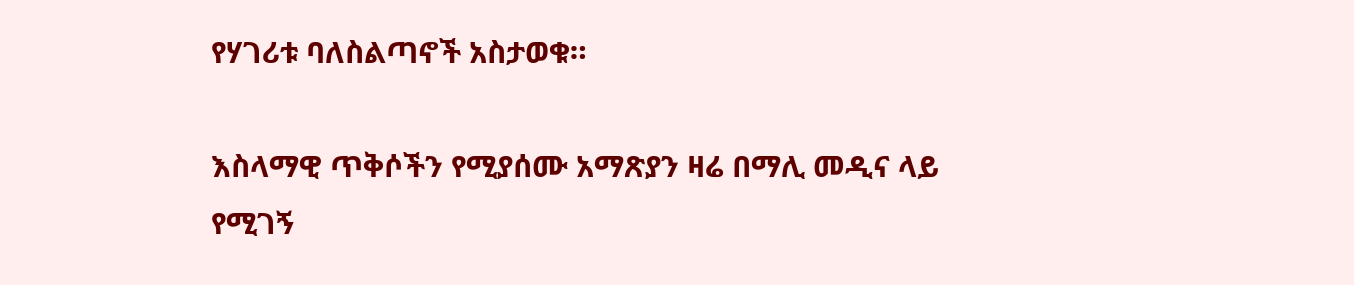የሃገሪቱ ባለስልጣኖች አስታወቁ።

እስላማዊ ጥቅሶችን የሚያሰሙ አማጽያን ዛሬ በማሊ መዲና ላይ የሚገኝ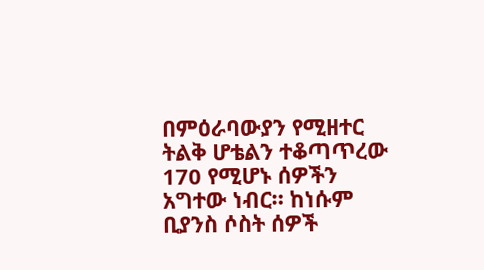በምዕራባውያን የሚዘተር ትልቅ ሆቴልን ተቆጣጥረው 170 የሚሆኑ ሰዎችን አግተው ነብር። ከነሱም ቢያንስ ሶስት ሰዎች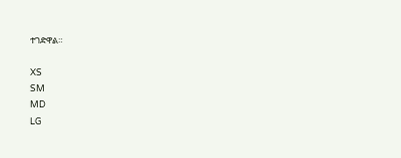ተገድዋል።

XS
SM
MD
LG